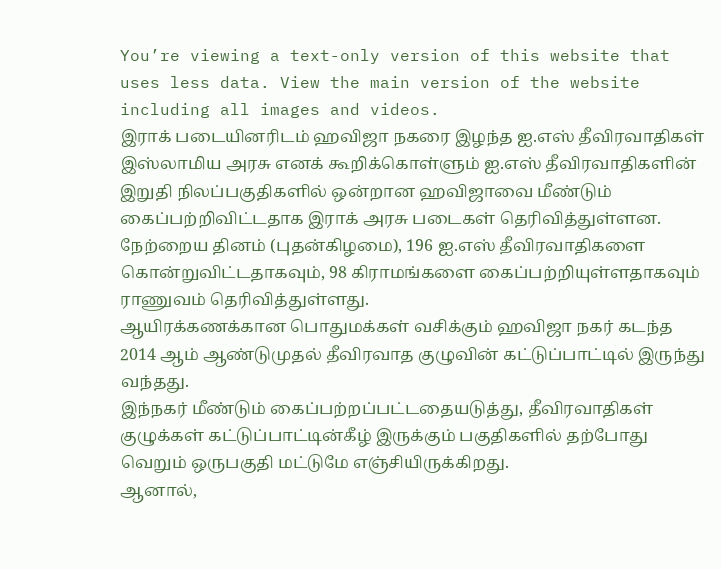You’re viewing a text-only version of this website that uses less data. View the main version of the website including all images and videos.
இராக் படையினரிடம் ஹவிஜா நகரை இழந்த ஐ.எஸ் தீவிரவாதிகள்
இஸ்லாமிய அரசு எனக் கூறிக்கொள்ளும் ஐ.எஸ் தீவிரவாதிகளின் இறுதி நிலப்பகுதிகளில் ஒன்றான ஹவிஜாவை மீண்டும் கைப்பற்றிவிட்டதாக இராக் அரசு படைகள் தெரிவித்துள்ளன.
நேற்றைய தினம் (புதன்கிழமை), 196 ஐ.எஸ் தீவிரவாதிகளை கொன்றுவிட்டதாகவும், 98 கிராமங்களை கைப்பற்றியுள்ளதாகவும் ராணுவம் தெரிவித்துள்ளது.
ஆயிரக்கணக்கான பொதுமக்கள் வசிக்கும் ஹவிஜா நகர் கடந்த 2014 ஆம் ஆண்டுமுதல் தீவிரவாத குழுவின் கட்டுப்பாட்டில் இருந்து வந்தது.
இந்நகர் மீண்டும் கைப்பற்றப்பட்டதையடுத்து, தீவிரவாதிகள் குழுக்கள் கட்டுப்பாட்டின்கீழ் இருக்கும் பகுதிகளில் தற்போது வெறும் ஒருபகுதி மட்டுமே எஞ்சியிருக்கிறது.
ஆனால்,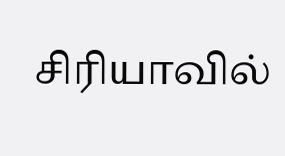சிரியாவில்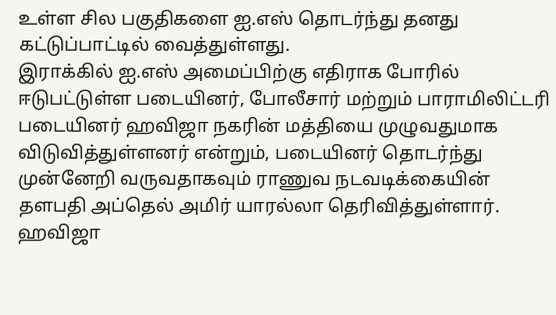உள்ள சில பகுதிகளை ஐ.எஸ் தொடர்ந்து தனது கட்டுப்பாட்டில் வைத்துள்ளது.
இராக்கில் ஐ.எஸ் அமைப்பிற்கு எதிராக போரில் ஈடுபட்டுள்ள படையினர், போலீசார் மற்றும் பாராமிலிட்டரி படையினர் ஹவிஜா நகரின் மத்தியை முழுவதுமாக விடுவித்துள்ளனர் என்றும், படையினர் தொடர்ந்து முன்னேறி வருவதாகவும் ராணுவ நடவடிக்கையின் தளபதி அப்தெல் அமிர் யாரல்லா தெரிவித்துள்ளார்.
ஹவிஜா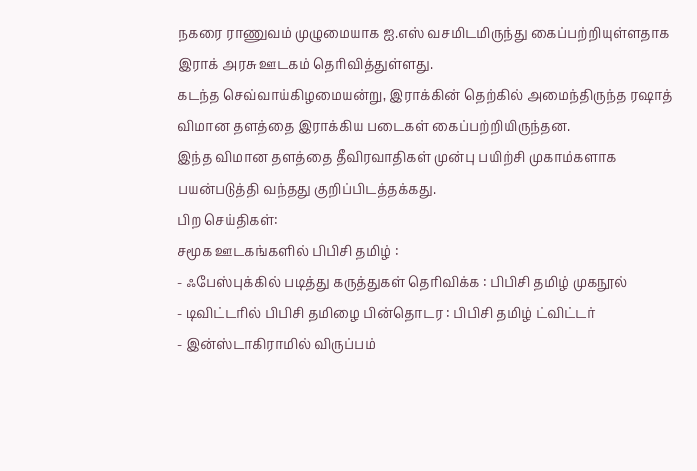நகரை ராணுவம் முழுமையாக ஐ.எஸ் வசமிடமிருந்து கைப்பற்றியுள்ளதாக இராக் அரசு ஊடகம் தெரிவித்துள்ளது.
கடந்த செவ்வாய்கிழமையன்று, இராக்கின் தெற்கில் அமைந்திருந்த ரஷாத் விமான தளத்தை இராக்கிய படைகள் கைப்பற்றியிருந்தன.
இந்த விமான தளத்தை தீவிரவாதிகள் முன்பு பயிற்சி முகாம்களாக பயன்படுத்தி வந்தது குறிப்பிடத்தக்கது.
பிற செய்திகள்:
சமூக ஊடகங்களில் பிபிசி தமிழ் :
- ஃபேஸ்புக்கில் படித்து கருத்துகள் தெரிவிக்க : பிபிசி தமிழ் முகநூல்
- டிவிட்டரில் பிபிசி தமிழை பின்தொடர : பிபிசி தமிழ் ட்விட்டர்
- இன்ஸ்டாகிராமில் விருப்பம்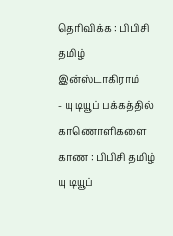தெரிவிக்க : பிபிசி தமிழ் இன்ஸ்டாகிராம்
- யு டியூப் பக்கத்தில் காணொளிகளை காண : பிபிசி தமிழ் யு டியூப்